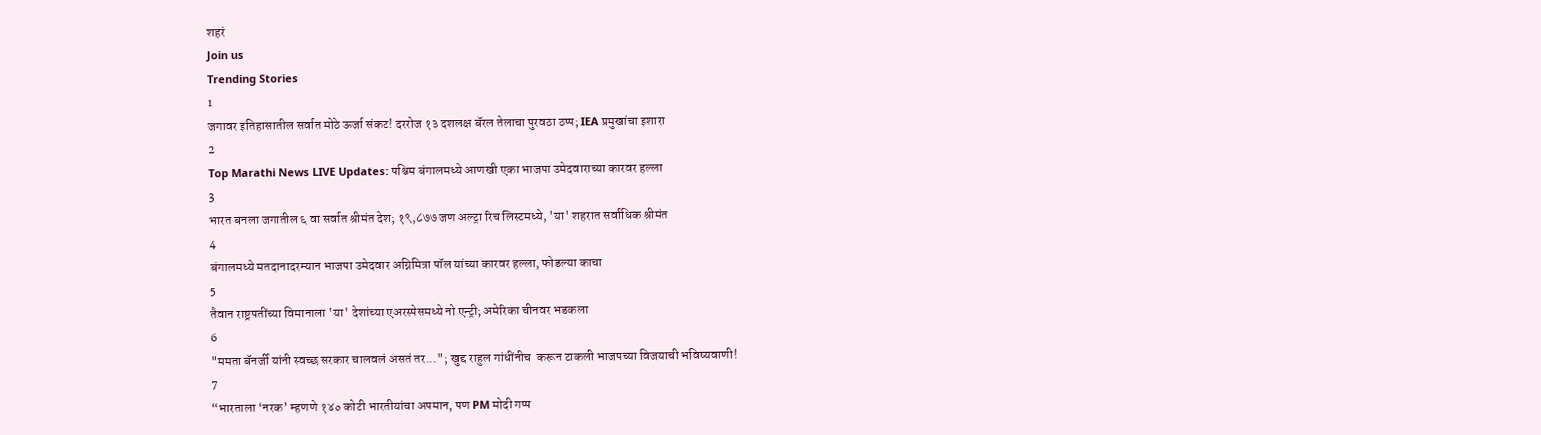शहरं
Join us
Trending Stories
1
जगावर इतिहासातील सर्वात मोठे ऊर्जा संकट! दररोज १३ दशलक्ष बॅरल तेलाचा पुरवठा ठप्प; IEA प्रमुखांचा इशारा
2
Top Marathi News LIVE Updates: पश्चिम बंगालमध्ये आणखी एका भाजपा उमेदवाराच्या कारवर हल्ला
3
भारत बनला जगातील ६ वा सर्वात श्रीमंत देश; १९,८७७ जण अल्ट्रा रिच लिस्टमध्ये, 'या' शहरात सर्वाधिक श्रीमंत
4
बंगालमध्ये मतदानादरम्यान भाजपा उमेदवार अग्निमित्रा पॉल यांच्या कारवर हल्ला, फोडल्या काचा
5
तैवान राष्ट्रपतींच्या विमानाला 'या' देशांच्या एअरस्पेसमध्ये नो एन्ट्री; अमेरिका चीनवर भडकला
6
"ममता बॅनर्जी यांनी स्वच्छ सरकार चालवलं असतं तर..."; खुद्द राहुल गांधींनीच  करून टाकली भाजपच्या विजयाची भविष्यवाणी!
7
“भारताला ‘नरक’ म्हणणे १४० कोटी भारतीयांचा अपमान, पण PM मोदी गप्प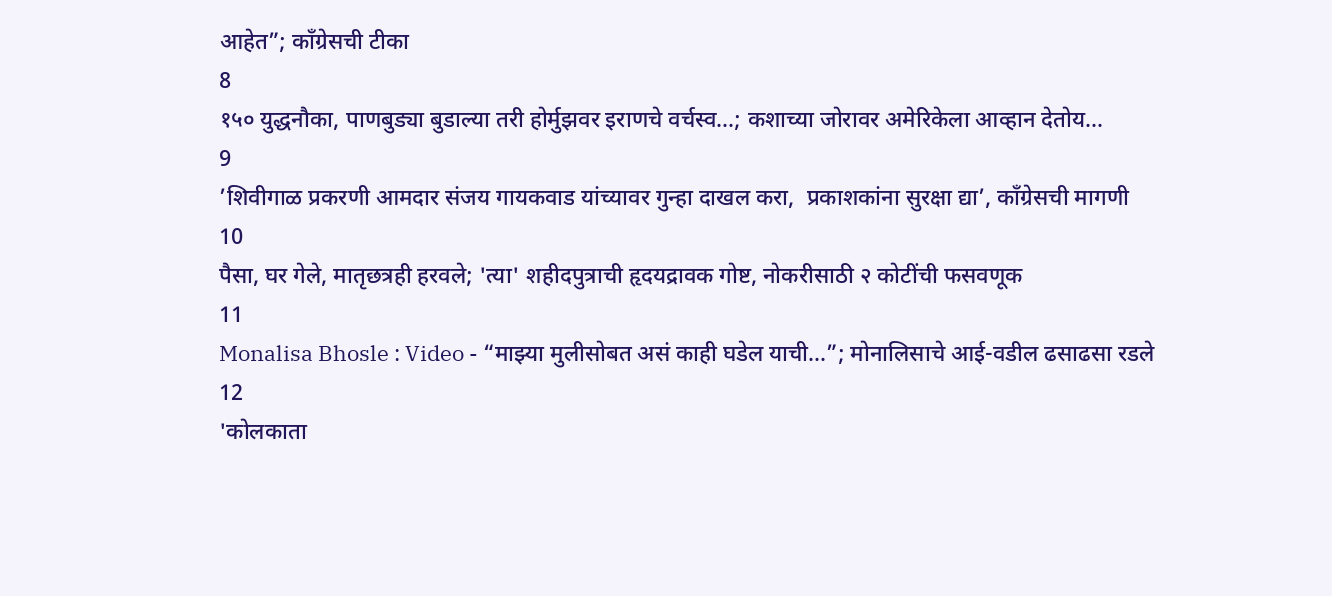आहेत”; काँग्रेसची टीका
8
१५० युद्धनौका, पाणबुड्या बुडाल्या तरी होर्मुझवर इराणचे वर्चस्व...; कशाच्या जोरावर अमेरिकेला आव्हान देतोय...
9
’शिवीगाळ प्रकरणी आमदार संजय गायकवाड यांच्यावर गुन्हा दाखल करा,  प्रकाशकांना सुरक्षा द्या’, काँग्रेसची मागणी
10
पैसा, घर गेले, मातृछत्रही हरवले; 'त्या' शहीदपुत्राची हृदयद्रावक गोष्ट, नोकरीसाठी २ कोटींची फसवणूक
11
Monalisa Bhosle : Video - “माझ्या मुलीसोबत असं काही घडेल याची...”; मोनालिसाचे आई-वडील ढसाढसा रडले
12
'कोलकाता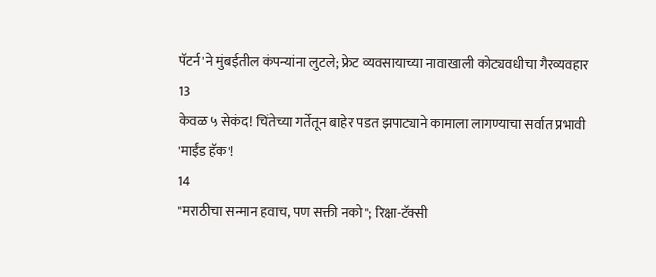पॅटर्न'ने मुंबईतील कंपन्यांना लुटले; फ्रेट व्यवसायाच्या नावाखाली कोट्यवधीचा गैरव्यवहार
13
केवळ ५ सेकंद! चिंतेच्या गर्तेतून बाहेर पडत झपाट्याने कामाला लागण्याचा सर्वात प्रभावी 'माईंड हॅक'!
14
"मराठीचा सन्मान हवाच, पण सक्ती नको"; रिक्षा-टॅक्सी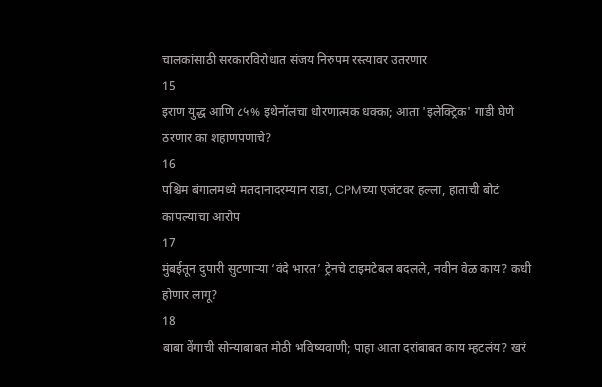चालकांसाठी सरकारविरोधात संजय निरुपम रस्त्यावर उतरणार
15
इराण युद्ध आणि ८५% इथेनॉलचा धोरणात्मक धक्का; आता 'इलेक्ट्रिक' गाडी घेणे ठरणार का शहाणपणाचे?
16
पश्चिम बंगालमध्ये मतदानादरम्यान राडा, CPMच्या एजंटवर हल्ला, हाताची बोटं कापल्याचा आरोप
17
मुंबईतून दुपारी सुटणाऱ्या ‘वंदे भारत’ ट्रेनचे टाइमटेबल बदलले, नवीन वेळ काय? कधी होणार लागू?
18
बाबा वेंगाची सोन्याबाबत मोठी भविष्यवाणी; पाहा आता दरांबाबत काय म्हटलंय? खरं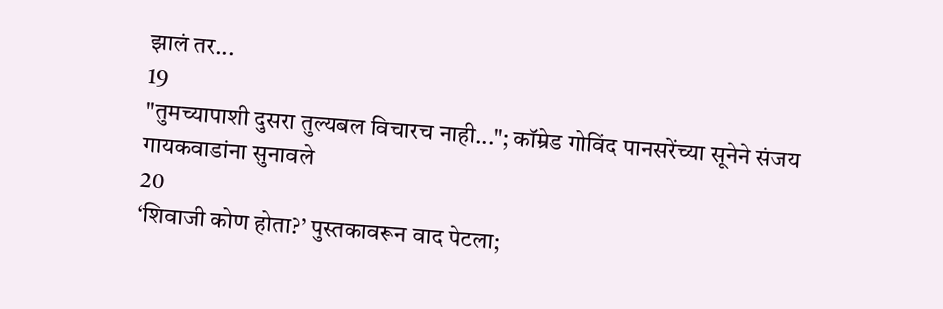झालं तर...
19
"तुमच्यापाशी दुसरा तुल्यबल विचारच नाही..."; कॉम्रेड गोविंद पानसरेंच्या सूनेने संजय गायकवाडांना सुनावले
20
‘शिवाजी कोण होता?’ पुस्तकावरून वाद पेटला;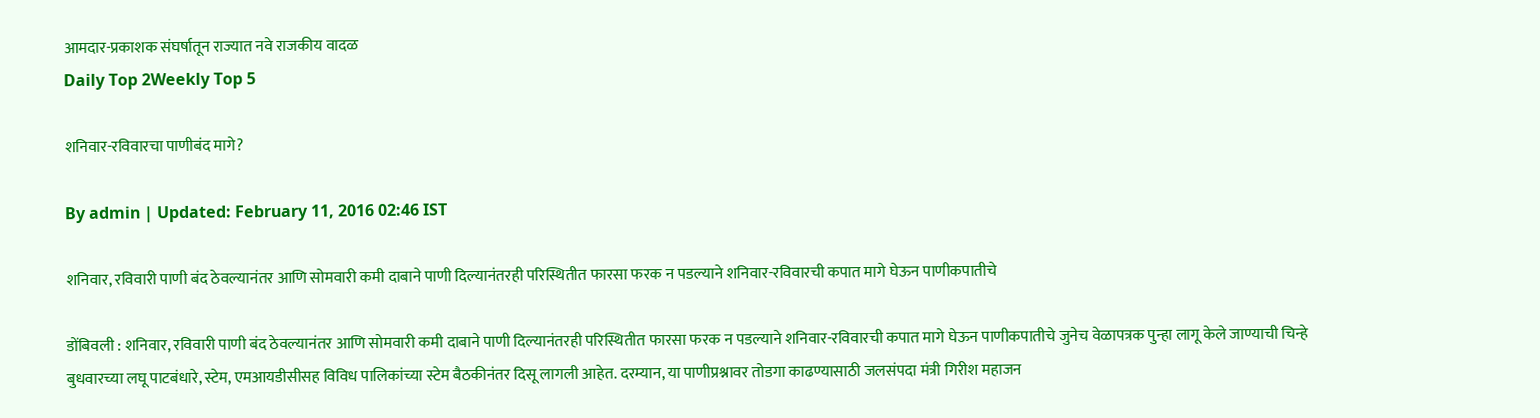आमदार-प्रकाशक संघर्षातून राज्यात नवे राजकीय वादळ
Daily Top 2Weekly Top 5

शनिवार-रविवारचा पाणीबंद मागे?

By admin | Updated: February 11, 2016 02:46 IST

शनिवार, रविवारी पाणी बंद ठेवल्यानंतर आणि सोमवारी कमी दाबाने पाणी दिल्यानंतरही परिस्थितीत फारसा फरक न पडल्याने शनिवार-रविवारची कपात मागे घेऊन पाणीकपातीचे

डोंबिवली : शनिवार, रविवारी पाणी बंद ठेवल्यानंतर आणि सोमवारी कमी दाबाने पाणी दिल्यानंतरही परिस्थितीत फारसा फरक न पडल्याने शनिवार-रविवारची कपात मागे घेऊन पाणीकपातीचे जुनेच वेळापत्रक पुन्हा लागू केले जाण्याची चिन्हे बुधवारच्या लघू पाटबंधारे, स्टेम, एमआयडीसीसह विविध पालिकांच्या स्टेम बैठकीनंतर दिसू लागली आहेत. दरम्यान, या पाणीप्रश्नावर तोडगा काढण्यासाठी जलसंपदा मंत्री गिरीश महाजन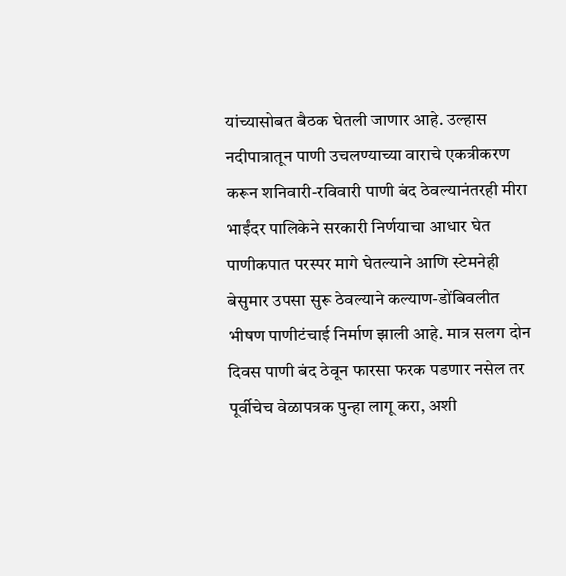यांच्यासोबत बैठक घेतली जाणार आहे. उल्हास नदीपात्रातून पाणी उचलण्याच्या वाराचे एकत्रीकरण करून शनिवारी-रविवारी पाणी बंद ठेवल्यानंतरही मीरा भाईंदर पालिकेने सरकारी निर्णयाचा आधार घेत पाणीकपात परस्पर मागे घेतल्याने आणि स्टेमनेही बेसुमार उपसा सुरू ठेवल्याने कल्याण-डोंबिवलीत भीषण पाणीटंचाई निर्माण झाली आहे. मात्र सलग दोन दिवस पाणी बंद ठेवून फारसा फरक पडणार नसेल तर पूर्वीचेच वेळापत्रक पुन्हा लागू करा, अशी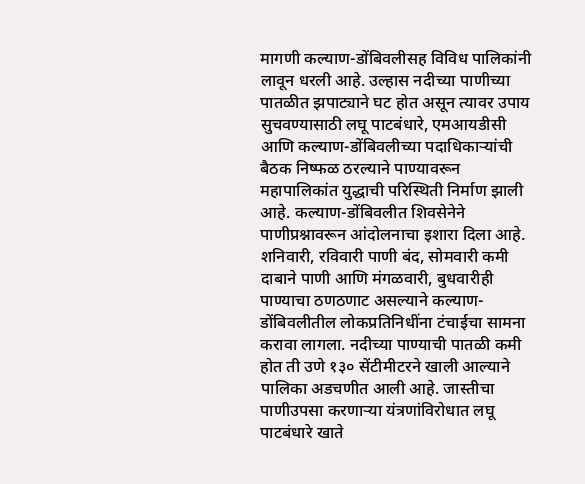मागणी कल्याण-डोंबिवलीसह विविध पालिकांनी लावून धरली आहे. उल्हास नदीच्या पाणीच्या पातळीत झपाट्याने घट होत असून त्यावर उपाय सुचवण्यासाठी लघू पाटबंधारे, एमआयडीसी आणि कल्याण-डोंबिवलीच्या पदाधिकाऱ्यांची बैठक निष्फळ ठरल्याने पाण्यावरून महापालिकांत युद्धाची परिस्थिती निर्माण झाली आहे. कल्याण-डोंबिवलीत शिवसेनेने पाणीप्रश्नावरून आंदोलनाचा इशारा दिला आहे. शनिवारी, रविवारी पाणी बंद, सोमवारी कमी दाबाने पाणी आणि मंगळवारी, बुधवारीही पाण्याचा ठणठणाट असल्याने कल्याण-डोंबिवलीतील लोकप्रतिनिधींना टंचाईचा सामना करावा लागला. नदीच्या पाण्याची पातळी कमी होत ती उणे १३० सेंटीमीटरने खाली आल्याने पालिका अडचणीत आली आहे. जास्तीचा पाणीउपसा करणाऱ्या यंत्रणांविरोधात लघू पाटबंधारे खाते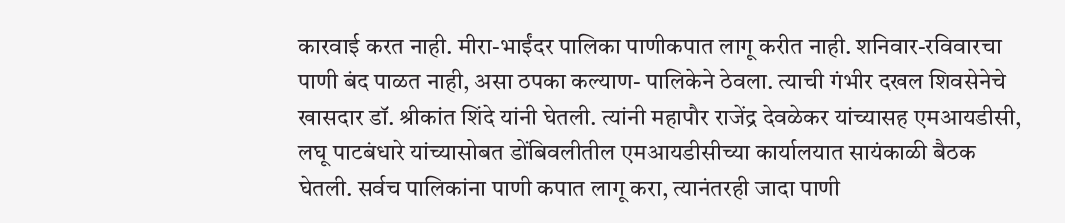कारवाई करत नाही. मीरा-भाईंदर पालिका पाणीकपात लागू करीत नाही. शनिवार-रविवारचा पाणी बंद पाळत नाही, असा ठपका कल्याण- पालिकेने ठेवला. त्याची गंभीर दखल शिवसेनेचे खासदार डॉ. श्रीकांत शिंदे यांनी घेतली. त्यांनी महापौर राजेंद्र देवळेकर यांच्यासह एमआयडीसी, लघू पाटबंधारे यांच्यासोबत डोंबिवलीतील एमआयडीसीच्या कार्यालयात सायंकाळी बैठक घेतली. सर्वच पालिकांना पाणी कपात लागू करा, त्यानंतरही जादा पाणी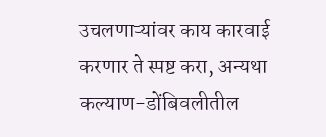उचलणाऱ्यांवर काय कारवाई करणार ते स्पष्ट करा, अन्यथा कल्याण-डोंबिवलीतील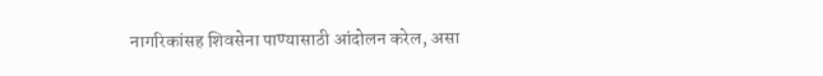नागरिकांसह शिवसेना पाण्यासाठी आंदोलन करेल, असा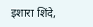इशारा शिंदे,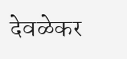देवळेकर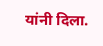यांनी दिला.